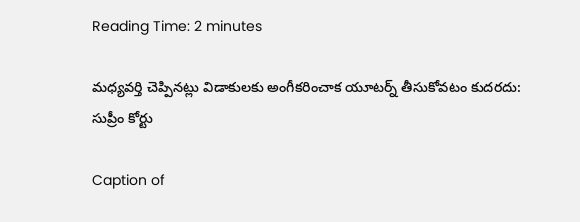Reading Time: 2 minutes

మధ్యవర్తి చెప్పినట్లు విడాకులకు అంగీకరించాక యూటర్న్ తీసుకోవటం కుదరదు: సుప్రీం కోర్టు

Caption of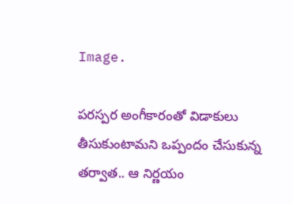Image.

పరస్పర అంగీకారంతో విడాకులు తీసుకుంటామని ఒప్పందం చేసుకున్న తర్వాత.. ఆ నిర్ణయం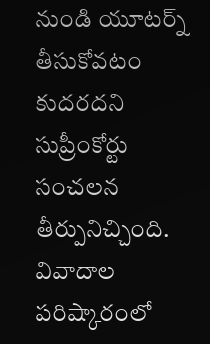నుండి యూటర్న్ తీసుకోవటం కుదరదని సుప్రీంకోర్టు సంచలన తీర్పునిచ్చింది. వివాదాల పరిష్కారంలో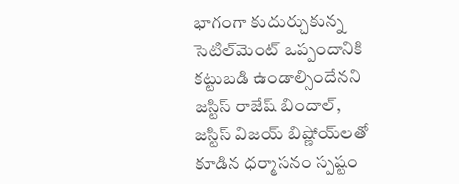భాగంగా కుదుర్చుకున్న సెటిల్‌మెంట్ ఒప్పందానికి కట్టుబడి ఉండాల్సిందేనని జస్టిస్ రాజేష్ బిందాల్, జస్టిస్ విజయ్ బిష్ణోయ్‌లతో కూడిన ధర్మాసనం స్పష్టం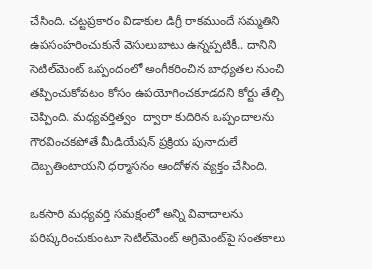చేసింది. చట్టప్రకారం విడాకుల డిగ్రీ రాకముందే సమ్మతిని ఉపసంహరించుకునే వెసులుబాటు ఉన్నప్పటికీ.. దానిని సెటిల్‌మెంట్ ఒప్పందంలో అంగీకరించిన బాధ్యతల నుంచి తప్పించుకోవటం కోసం ఉపయోగించకూడదని కోర్టు తేల్చి చెప్పింది. మధ్యవర్తిత్వం  ద్వారా కుదిరిన ఒప్పందాలను గౌరవించకపోతే మీడియేషన్ ప్రక్రియ పునాదులే దెబ్బతింటాయని ధర్మాసనం ఆందోళన వ్యక్తం చేసింది.

ఒకసారి మధ్యవర్తి సమక్షంలో అన్ని వివాదాలను పరిష్కరించుకుంటూ సెటిల్‌మెంట్ అగ్రిమెంట్‌పై సంతకాలు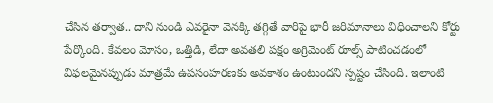చేసిన తర్వాత.. దాని నుండి ఎవరైనా వెనక్కి తగ్గితే వారిపై భారీ జరిమానాలు విధించాలని కోర్టు పేర్కొంది. కేవలం మోసం, ఒత్తిడి, లేదా అవతలి పక్షం అగ్రిమెంట్ రూల్స్ పాటించడంలో విఫలమైనప్పుడు మాత్రమే ఉపసంహరణకు అవకాశం ఉంటుందని స్పష్టం చేసింది. ఇలాంటి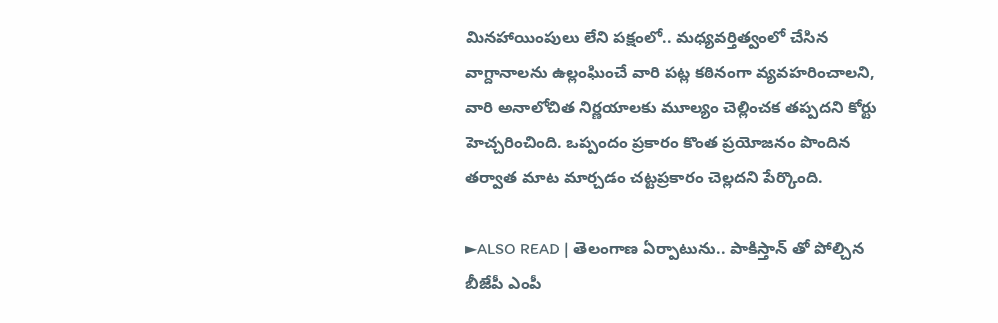మినహాయింపులు లేని పక్షంలో.. మధ్యవర్తిత్వంలో చేసిన వాగ్దానాలను ఉల్లంఘించే వారి పట్ల కఠినంగా వ్యవహరించాలని, వారి అనాలోచిత నిర్ణయాలకు మూల్యం చెల్లించక తప్పదని కోర్టు హెచ్చరించింది. ఒప్పందం ప్రకారం కొంత ప్రయోజనం పొందిన తర్వాత మాట మార్చడం చట్టప్రకారం చెల్లదని పేర్కొంది.

►ALSO READ | తెలంగాణ ఏర్పాటును.. పాకిస్తాన్ తో పోల్చిన బీజేపీ ఎంపీ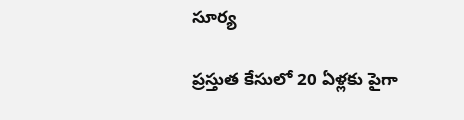సూర్య

ప్రస్తుత కేసులో 20 ఏళ్లకు పైగా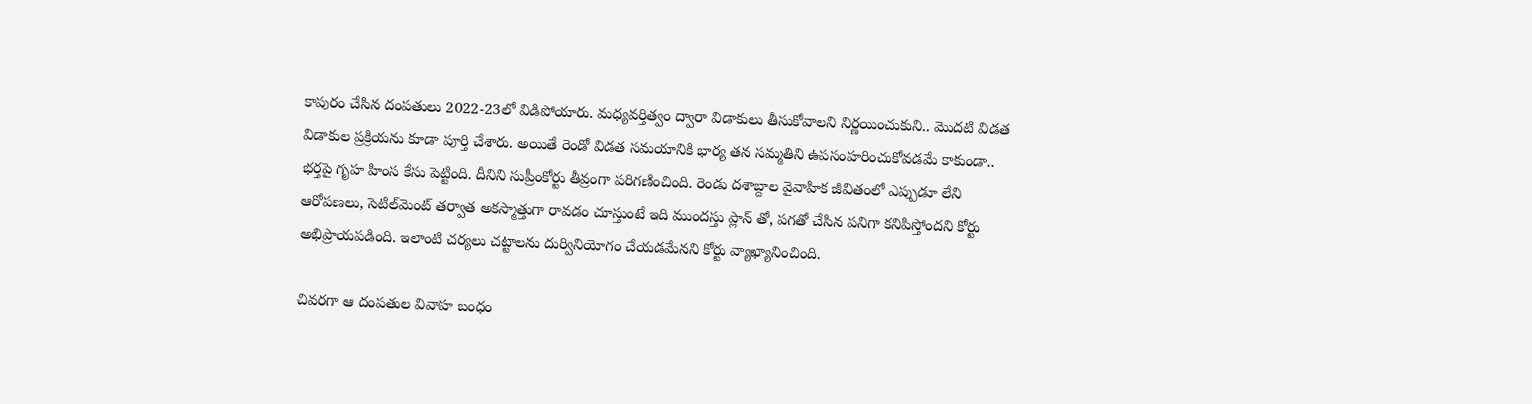కాపురం చేసిన దంపతులు 2022-23లో విడిపోయారు. మధ్యవర్తిత్వం ద్వారా విడాకులు తీసుకోవాలని నిర్ణయించుకుని.. మొదటి విడత విడాకుల ప్రక్రియను కూడా పూర్తి చేశారు. అయితే రెండో విడత సమయానికి భార్య తన సమ్మతిని ఉపసంహరించుకోవడమే కాకుండా.. భర్తపై గృహ హింస కేసు పెట్టింది. దీనిని సుప్రీంకోర్టు తీవ్రంగా పరిగణించింది. రెండు దశాబ్దాల వైవాహిక జీవితంలో ఎప్పుడూ లేని ఆరోపణలు, సెటిల్‌మెంట్ తర్వాత అకస్మాత్తుగా రావడం చూస్తుంటే ఇది ముందస్తు ప్లాన్ తో, పగతో చేసిన పనిగా కనిపిస్తోందని కోర్టు అభిప్రాయపడింది. ఇలాంటి చర్యలు చట్టాలను దుర్వినియోగం చేయడమేనని కోర్టు వ్యాఖ్యానించింది.

చివరగా ఆ దంపతుల వివాహ బంధం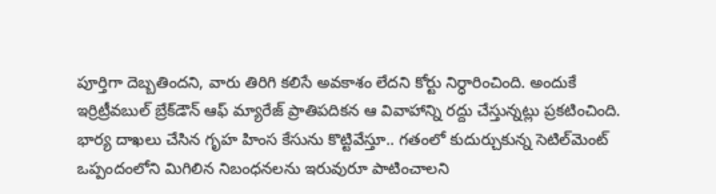పూర్తిగా దెబ్బతిందని, వారు తిరిగి కలిసే అవకాశం లేదని కోర్టు నిర్ధారించింది. అందుకే ఇర్రిట్రీవబుల్ బ్రేక్‌డౌన్ ఆఫ్ మ్యారేజ్ ప్రాతిపదికన ఆ వివాహాన్ని రద్దు చేస్తున్నట్లు ప్రకటించింది. భార్య దాఖలు చేసిన గృహ హింస కేసును కొట్టివేస్తూ.. గతంలో కుదుర్చుకున్న సెటిల్‌మెంట్ ఒప్పందంలోని మిగిలిన నిబంధనలను ఇరువురూ పాటించాలని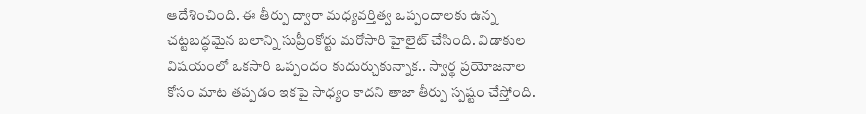ఆదేశించింది. ఈ తీర్పు ద్వారా మధ్యవర్తిత్వ ఒప్పందాలకు ఉన్న చట్టబద్ధమైన బలాన్ని సుప్రీంకోర్టు మరోసారి హైలైట్ చేసింది. విడాకుల విషయంలో ఒకసారి ఒప్పందం కుదుర్చుకున్నాక.. స్వార్థ ప్రయోజనాల కోసం మాట తప్పడం ఇకపై సాధ్యం కాదని తాజా తీర్పు స్పష్టం చేస్తోంది.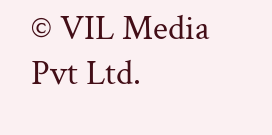© VIL Media Pvt Ltd.